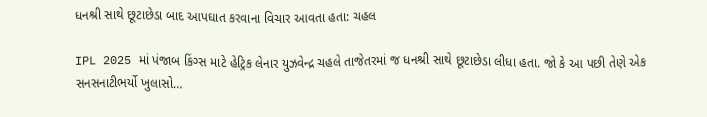ધનશ્રી સાથે છૂટાછેડા બાદ આપઘાત કરવાના વિચાર આવતા હતા: ચહલ

IPL 2025 માં પંજાબ કિંગ્સ માટે હેટ્રિક લેનાર યુઝવેન્દ્ર ચહલે તાજેતરમાં જ ધનશ્રી સાથે છૂટાછેડા લીધા હતા. જો કે આ પછી તેણે એક સનસનાટીભર્યો ખુલાસો…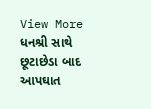View More ધનશ્રી સાથે છૂટાછેડા બાદ આપઘાત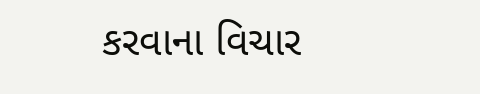કરવાના વિચાર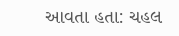આવતા હતા: ચહલ